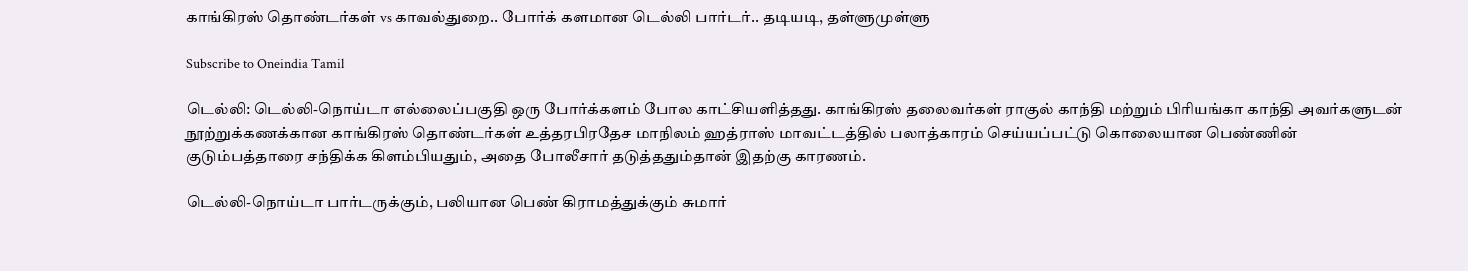காங்கிரஸ் தொண்டர்கள் vs காவல்துறை.. போர்க் களமான டெல்லி பார்டர்.. தடியடி, தள்ளுமுள்ளு

Subscribe to Oneindia Tamil

டெல்லி: டெல்லி-நொய்டா எல்லைப்பகுதி ஒரு போர்க்களம் போல காட்சியளித்தது. காங்கிரஸ் தலைவர்கள் ராகுல் காந்தி மற்றும் பிரியங்கா காந்தி அவர்களுடன் நூற்றுக்கணக்கான காங்கிரஸ் தொண்டர்கள் உத்தரபிரதேச மாநிலம் ஹத்ராஸ் மாவட்டத்தில் பலாத்காரம் செய்யப்பட்டு கொலையான பெண்ணின் குடும்பத்தாரை சந்திக்க கிளம்பியதும், அதை போலீசார் தடுத்ததும்தான் இதற்கு காரணம்.

டெல்லி-நொய்டா பார்டருக்கும், பலியான பெண் கிராமத்துக்கும் சுமார்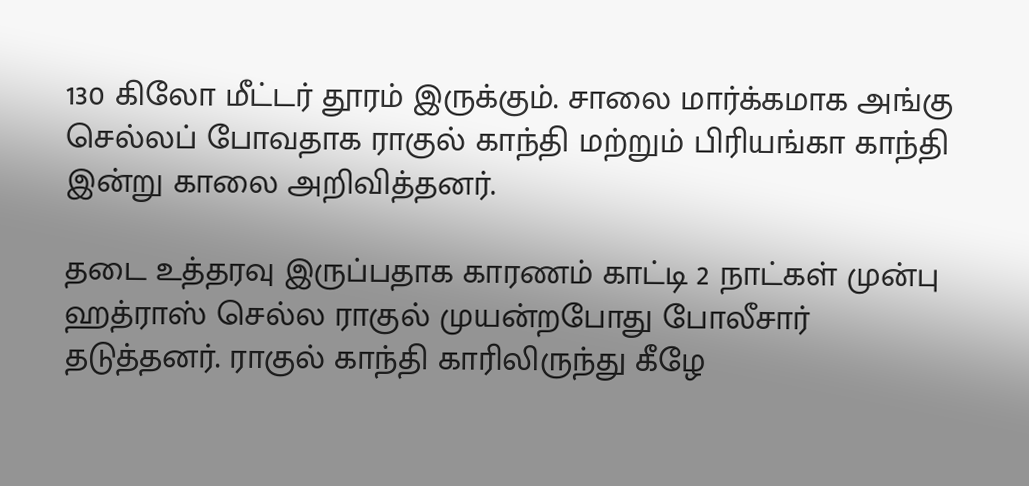130 கிலோ மீட்டர் தூரம் இருக்கும். சாலை மார்க்கமாக அங்கு செல்லப் போவதாக ராகுல் காந்தி மற்றும் பிரியங்கா காந்தி இன்று காலை அறிவித்தனர்.

தடை உத்தரவு இருப்பதாக காரணம் காட்டி 2 நாட்கள் முன்பு ஹத்ராஸ் செல்ல ராகுல் முயன்றபோது போலீசார் தடுத்தனர். ராகுல் காந்தி காரிலிருந்து கீழே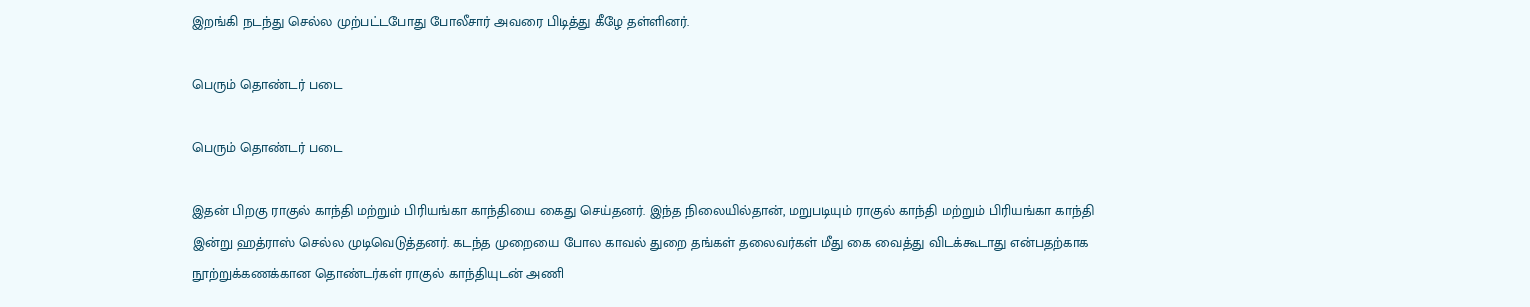இறங்கி நடந்து செல்ல முற்பட்டபோது போலீசார் அவரை பிடித்து கீழே தள்ளினர்.

பெரும் தொண்டர் படை

பெரும் தொண்டர் படை

இதன் பிறகு ராகுல் காந்தி மற்றும் பிரியங்கா காந்தியை கைது செய்தனர். இந்த நிலையில்தான், மறுபடியும் ராகுல் காந்தி மற்றும் பிரியங்கா காந்தி இன்று ஹத்ராஸ் செல்ல முடிவெடுத்தனர். கடந்த முறையை போல காவல் துறை தங்கள் தலைவர்கள் மீது கை வைத்து விடக்கூடாது என்பதற்காக நூற்றுக்கணக்கான தொண்டர்கள் ராகுல் காந்தியுடன் அணி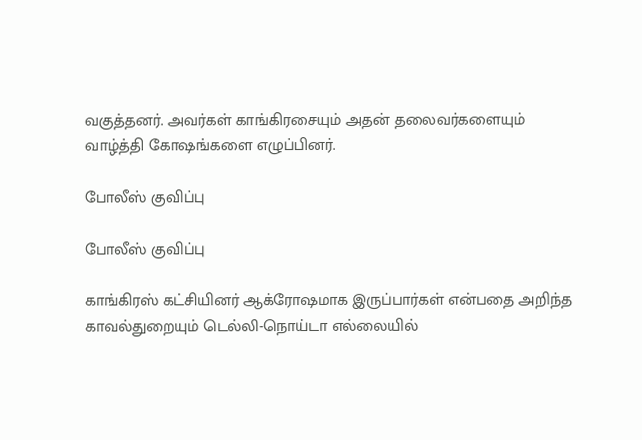வகுத்தனர். அவர்கள் காங்கிரசையும் அதன் தலைவர்களையும் வாழ்த்தி கோஷங்களை எழுப்பினர்.

போலீஸ் குவிப்பு

போலீஸ் குவிப்பு

காங்கிரஸ் கட்சியினர் ஆக்ரோஷமாக இருப்பார்கள் என்பதை அறிந்த காவல்துறையும் டெல்லி-நொய்டா எல்லையில்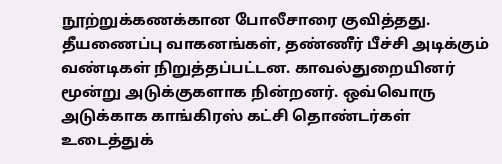நூற்றுக்கணக்கான போலீசாரை குவித்தது. தீயணைப்பு வாகனங்கள், தண்ணீர் பீச்சி அடிக்கும் வண்டிகள் நிறுத்தப்பட்டன. காவல்துறையினர் மூன்று அடுக்குகளாக நின்றனர். ஒவ்வொரு அடுக்காக காங்கிரஸ் கட்சி தொண்டர்கள் உடைத்துக்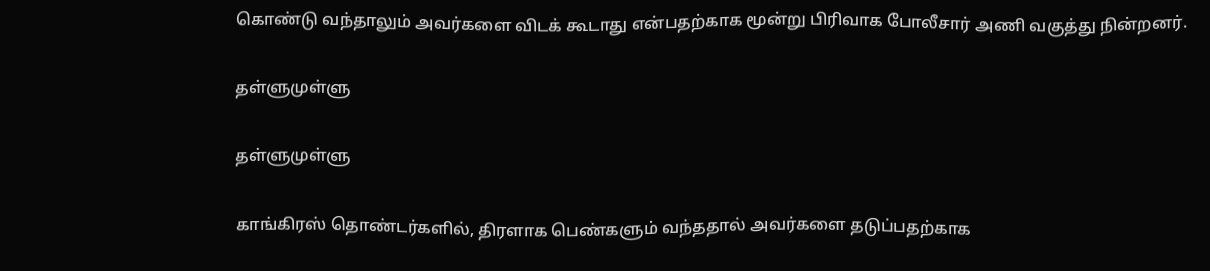கொண்டு வந்தாலும் அவர்களை விடக் கூடாது என்பதற்காக மூன்று பிரிவாக போலீசார் அணி வகுத்து நின்றனர்.

தள்ளுமுள்ளு

தள்ளுமுள்ளு

காங்கிரஸ் தொண்டர்களில், திரளாக பெண்களும் வந்ததால் அவர்களை தடுப்பதற்காக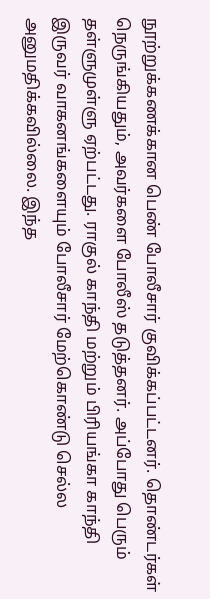நூற்றுக்கணக்கான பெண் போலீசார் குவிக்கப்பட்டனர். தொண்டர்கள் நெருங்கியதும், அவர்களை போலீஸ் தடுத்தனர். அப்போது பெரும் தள்ளுமுள்ளு ஏற்பட்டது. ராகுல் காந்தி மற்றும் பிரியங்கா காந்தி இருவர் வாகனங்களையும் போலீசார் மேற்கொண்டு செல்ல அனுமதிக்கவில்லை. இந்த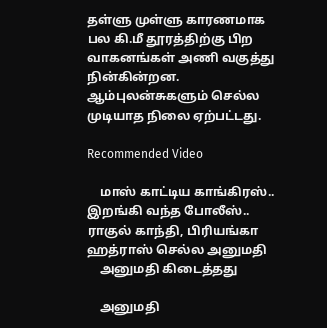தள்ளு முள்ளு காரணமாக பல கி.மீ தூரத்திற்கு பிற வாகனங்கள் அணி வகுத்து நின்கின்றன. ஆம்புலன்சுகளும் செல்ல முடியாத நிலை ஏற்பட்டது.

Recommended Video

    மாஸ் காட்டிய காங்கிரஸ்.. இறங்கி வந்த போலீஸ்.. ராகுல் காந்தி, பிரியங்கா ஹத்ராஸ் செல்ல அனுமதி
    அனுமதி கிடைத்தது

    அனுமதி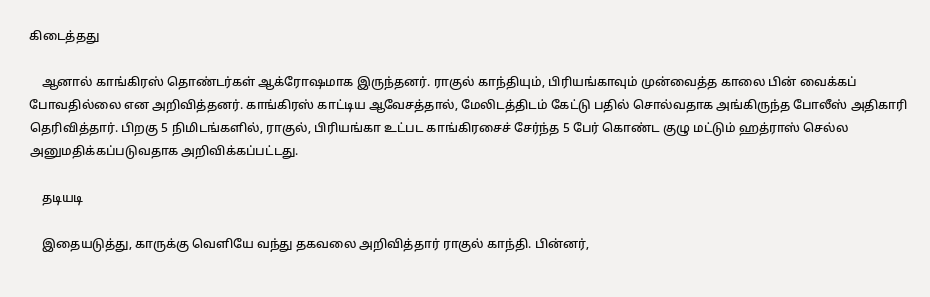கிடைத்தது

    ஆனால் காங்கிரஸ் தொண்டர்கள் ஆக்ரோஷமாக இருந்தனர். ராகுல் காந்தியும், பிரியங்காவும் முன்வைத்த காலை பின் வைக்கப் போவதில்லை என அறிவித்தனர். காங்கிரஸ் காட்டிய ஆவேசத்தால், மேலிடத்திடம் கேட்டு பதில் சொல்வதாக அங்கிருந்த போலீஸ் அதிகாரி தெரிவித்தார். பிறகு 5 நிமிடங்களில், ராகுல், பிரியங்கா உட்பட காங்கிரசைச் சேர்ந்த 5 பேர் கொண்ட குழு மட்டும் ஹத்ராஸ் செல்ல அனுமதிக்கப்படுவதாக அறிவிக்கப்பட்டது.

    தடியடி

    இதையடுத்து, காருக்கு வெளியே வந்து தகவலை அறிவித்தார் ராகுல் காந்தி. பின்னர்,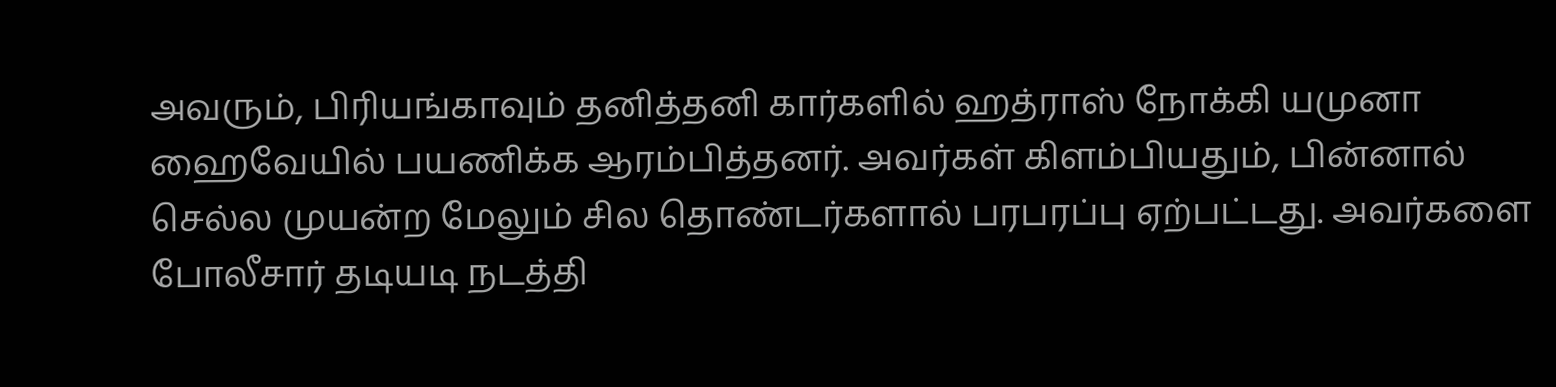அவரும், பிரியங்காவும் தனித்தனி கார்களில் ஹத்ராஸ் நோக்கி யமுனா ஹைவேயில் பயணிக்க ஆரம்பித்தனர். அவர்கள் கிளம்பியதும், பின்னால் செல்ல முயன்ற மேலும் சில தொண்டர்களால் பரபரப்பு ஏற்பட்டது. அவர்களை போலீசார் தடியடி நடத்தி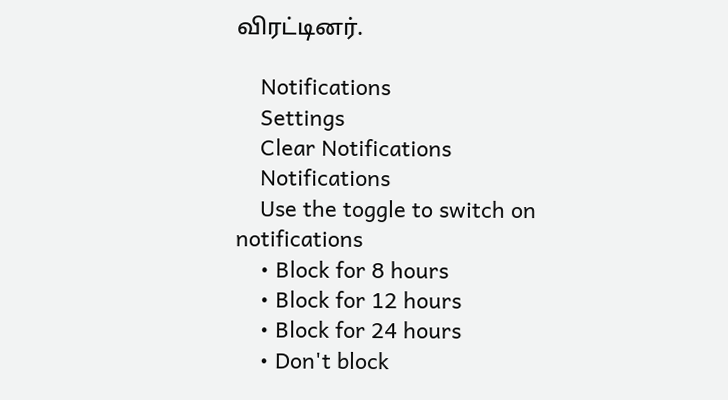விரட்டினர்.

    Notifications
    Settings
    Clear Notifications
    Notifications
    Use the toggle to switch on notifications
    • Block for 8 hours
    • Block for 12 hours
    • Block for 24 hours
    • Don't block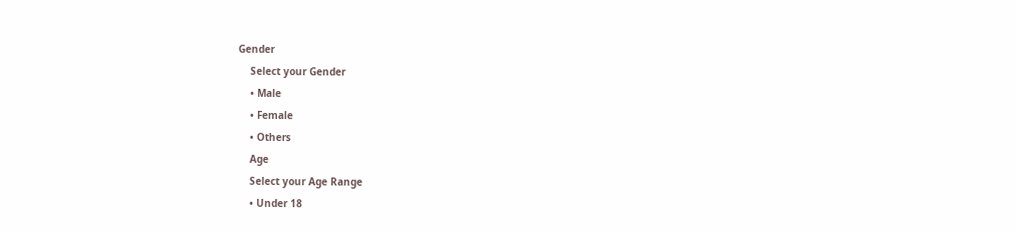Gender
    Select your Gender
    • Male
    • Female
    • Others
    Age
    Select your Age Range
    • Under 18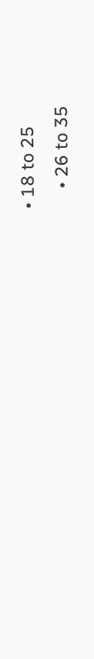• 18 to 25
    • 26 to 35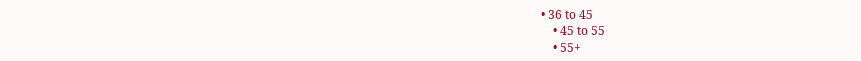• 36 to 45
    • 45 to 55
    • 55+